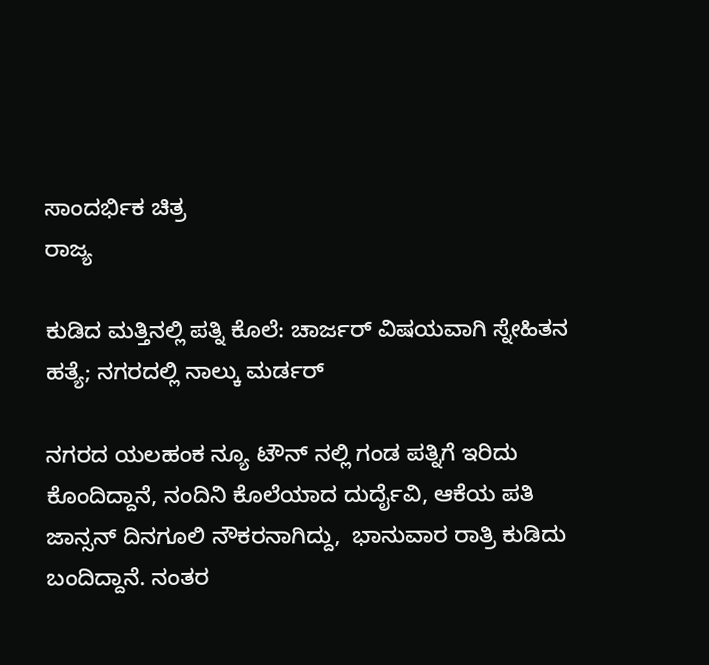ಸಾಂದರ್ಭಿಕ ಚಿತ್ರ
ರಾಜ್ಯ

ಕುಡಿದ ಮತ್ತಿನಲ್ಲಿ ಪತ್ನಿ ಕೊಲೆ: ಚಾರ್ಜರ್ ವಿಷಯವಾಗಿ ಸ್ನೇಹಿತನ ಹತ್ಯೆ; ನಗರದಲ್ಲಿ ನಾಲ್ಕು ಮರ್ಡರ್

ನಗರದ ಯಲಹಂಕ ನ್ಯೂ ಟೌನ್ ನಲ್ಲಿ ಗಂಡ ಪತ್ನಿಗೆ ಇರಿದು ಕೊಂದಿದ್ದಾನೆ, ನಂದಿನಿ ಕೊಲೆಯಾದ ದುರ್ದೈವಿ, ಆಕೆಯ ಪತಿ ಜಾನ್ಸನ್ ದಿನಗೂಲಿ ನೌಕರನಾಗಿದ್ದು,  ಭಾನುವಾರ ರಾತ್ರಿ ಕುಡಿದು ಬಂದಿದ್ದಾನೆ. ನಂತರ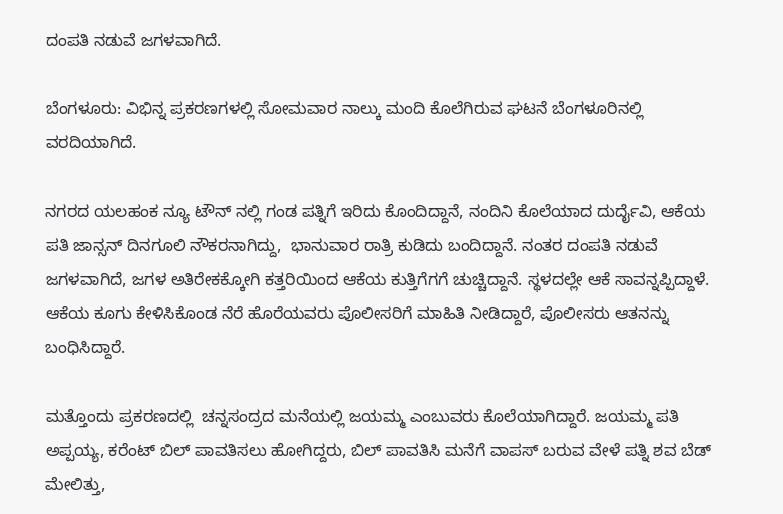ದಂಪತಿ ನಡುವೆ ಜಗಳವಾಗಿದೆ.

ಬೆಂಗಳೂರು: ವಿಭಿನ್ನ ಪ್ರಕರಣಗಳಲ್ಲಿ ಸೋಮವಾರ ನಾಲ್ಕು ಮಂದಿ ಕೊಲೆಗಿರುವ ಘಟನೆ ಬೆಂಗಳೂರಿನಲ್ಲಿ ವರದಿಯಾಗಿದೆ.

ನಗರದ ಯಲಹಂಕ ನ್ಯೂ ಟೌನ್ ನಲ್ಲಿ ಗಂಡ ಪತ್ನಿಗೆ ಇರಿದು ಕೊಂದಿದ್ದಾನೆ, ನಂದಿನಿ ಕೊಲೆಯಾದ ದುರ್ದೈವಿ, ಆಕೆಯ ಪತಿ ಜಾನ್ಸನ್ ದಿನಗೂಲಿ ನೌಕರನಾಗಿದ್ದು,  ಭಾನುವಾರ ರಾತ್ರಿ ಕುಡಿದು ಬಂದಿದ್ದಾನೆ. ನಂತರ ದಂಪತಿ ನಡುವೆ ಜಗಳವಾಗಿದೆ, ಜಗಳ ಅತಿರೇಕಕ್ಕೋಗಿ ಕತ್ತರಿಯಿಂದ ಆಕೆಯ ಕುತ್ತಿಗೆಗಗೆ ಚುಚ್ಚಿದ್ದಾನೆ. ಸ್ಥಳದಲ್ಲೇ ಆಕೆ ಸಾವನ್ನಪ್ಪಿದ್ದಾಳೆ. ಆಕೆಯ ಕೂಗು ಕೇಳಿಸಿಕೊಂಡ ನೆರೆ ಹೊರೆಯವರು ಪೊಲೀಸರಿಗೆ ಮಾಹಿತಿ ನೀಡಿದ್ದಾರೆ, ಪೊಲೀಸರು ಆತನನ್ನು ಬಂಧಿಸಿದ್ದಾರೆ.

ಮತ್ತೊಂದು ಪ್ರಕರಣದಲ್ಲಿ  ಚನ್ನಸಂದ್ರದ ಮನೆಯಲ್ಲಿ ಜಯಮ್ಮ ಎಂಬುವರು ಕೊಲೆಯಾಗಿದ್ದಾರೆ. ಜಯಮ್ಮ ಪತಿ ಅಪ್ಪಯ್ಯ, ಕರೆಂಟ್ ಬಿಲ್ ಪಾವತಿಸಲು ಹೋಗಿದ್ದರು, ಬಿಲ್ ಪಾವತಿಸಿ ಮನೆಗೆ ವಾಪಸ್ ಬರುವ ವೇಳೆ ಪತ್ನಿ ಶವ ಬೆಡ್ ಮೇಲಿತ್ತು,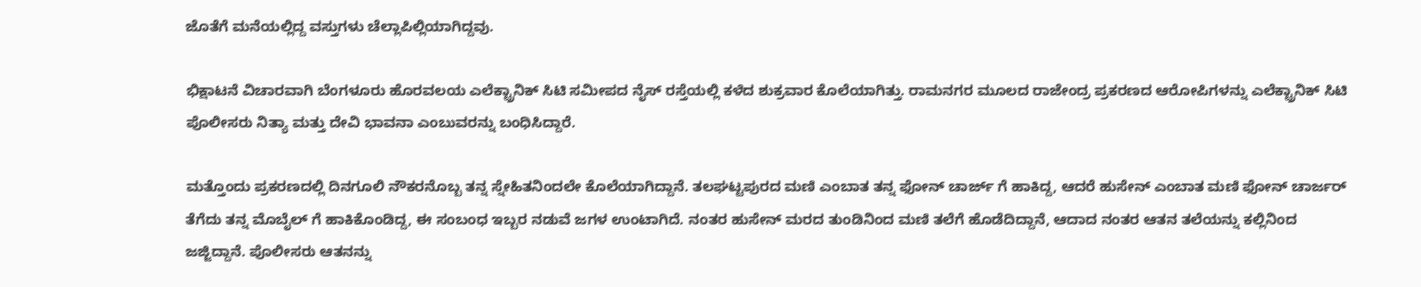ಜೊತೆಗೆ ಮನೆಯಲ್ಲಿದ್ದ ವಸ್ತುಗಳು ಚೆಲ್ಲಾಪಿಲ್ಲಿಯಾಗಿದ್ದವು.

ಭಿಕ್ಷಾಟನೆ ವಿಚಾರವಾಗಿ ಬೆಂಗಳೂರು ಹೊರವಲಯ ಎಲೆಕ್ಟ್ರಾನಿಕ್ ಸಿಟಿ ಸಮೀಪದ ನೈಸ್ ರಸ್ತೆಯಲ್ಲಿ ಕಳೆದ ಶುಕ್ರವಾರ ಕೊಲೆಯಾಗಿತ್ತು. ರಾಮನಗರ ಮೂಲದ ರಾಜೇಂದ್ರ ಪ್ರಕರಣದ ಆರೋಪಿಗಳನ್ನು ಎಲೆಕ್ಟ್ರಾನಿಕ್ ಸಿಟಿ ಪೊಲೀಸರು ನಿತ್ಯಾ ಮತ್ತು ದೇವಿ ಭಾವನಾ ಎಂಬುವರನ್ನು ಬಂಧಿಸಿದ್ದಾರೆ.

ಮತ್ತೊಂದು ಪ್ರಕರಣದಲ್ಲಿ ದಿನಗೂಲಿ ನೌಕರನೊಬ್ಬ ತನ್ನ ಸ್ನೇಹಿತನಿಂದಲೇ ಕೊಲೆಯಾಗಿದ್ದಾನೆ. ತಲಘಟ್ಟಪುರದ ಮಣಿ ಎಂಬಾತ ತನ್ನ ಫೋನ್ ಚಾರ್ಜ್ ಗೆ ಹಾಕಿದ್ದ, ಆದರೆ ಹುಸೇನ್ ಎಂಬಾತ ಮಣಿ ಫೋನ್ ಚಾರ್ಜರ್ ತೆಗೆದು ತನ್ನ ಮೊಬೈಲ್ ಗೆ ಹಾಕಿಕೊಂಡಿದ್ದ, ಈ ಸಂಬಂಧ ಇಬ್ಬರ ನಡುವೆ ಜಗಳ ಉಂಟಾಗಿದೆ. ನಂತರ ಹುಸೇನ್ ಮರದ ತುಂಡಿನಿಂದ ಮಣಿ ತಲೆಗೆ ಹೊಡೆದಿದ್ದಾನೆ, ಆದಾದ ನಂತರ ಆತನ ತಲೆಯನ್ನು ಕಲ್ಲಿನಿಂದ ಜಜ್ಜಿದ್ದಾನೆ. ಪೊಲೀಸರು ಆತನನ್ನು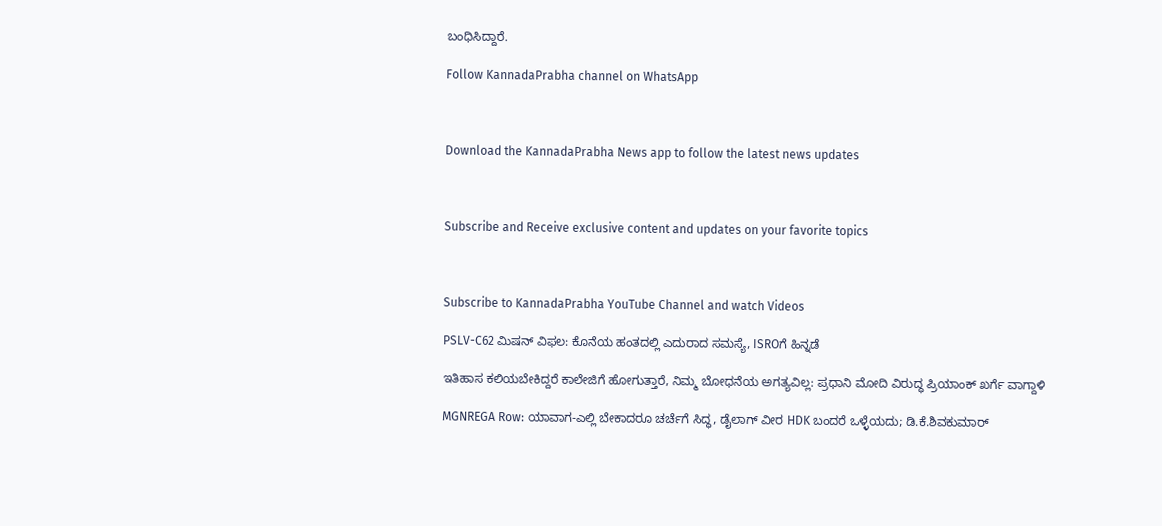ಬಂಧಿಸಿದ್ದಾರೆ.

Follow KannadaPrabha channel on WhatsApp



Download the KannadaPrabha News app to follow the latest news updates



Subscribe and Receive exclusive content and updates on your favorite topics



Subscribe to KannadaPrabha YouTube Channel and watch Videos

PSLV-C62 ಮಿಷನ್ ವಿಫಲ: ಕೊನೆಯ ಹಂತದಲ್ಲಿ ಎದುರಾದ ಸಮಸ್ಯೆ, ISROಗೆ ಹಿನ್ನಡೆ

ಇತಿಹಾಸ ಕಲಿಯಬೇಕಿದ್ದರೆ ಕಾಲೇಜಿಗೆ ಹೋಗುತ್ತಾರೆ, ನಿಮ್ಮ ಬೋಧನೆಯ ಅಗತ್ಯವಿಲ್ಲ: ಪ್ರಧಾನಿ ಮೋದಿ ವಿರುದ್ಧ ಪ್ರಿಯಾಂಕ್ ಖರ್ಗೆ ವಾಗ್ದಾಳಿ

MGNREGA Row: ಯಾವಾಗ-ಎಲ್ಲಿ ಬೇಕಾದರೂ ಚರ್ಚೆಗೆ ಸಿದ್ಧ, ಡೈಲಾಗ್‌ ವೀರ HDK ಬಂದರೆ ಒಳ್ಳೆಯದು; ಡಿ.ಕೆ.ಶಿವಕುಮಾರ್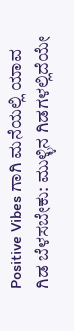Positive Vibes ಗಾಗಿ ಮನೆಯಲ್ಲಿ ಯಾವ ಗಿಡ ಬೆಳಸಬೇಕು: ಮುಳ್ಳಿನ ಗಿಡಗಳಲ್ಲಿದೆಯೇ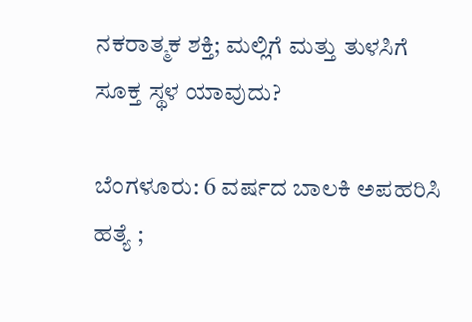ನಕರಾತ್ಮಕ ಶಕ್ತಿ; ಮಲ್ಲಿಗೆ ಮತ್ತು ತುಳಸಿಗೆ ಸೂಕ್ತ ಸ್ಥಳ ಯಾವುದು?

ಬೆಂಗಳೂರು: 6 ವರ್ಷದ ಬಾಲಕಿ ಅಪಹರಿಸಿ ಹತ್ಯೆ ;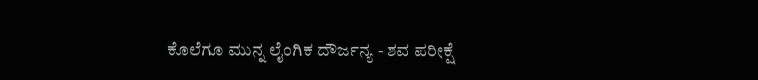ಕೊಲೆಗೂ ಮುನ್ನ ಲೈಂಗಿಕ ದೌರ್ಜನ್ಯ - ಶವ ಪರೀಕ್ಷೆ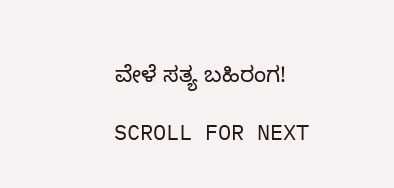ವೇಳೆ ಸತ್ಯ ಬಹಿರಂಗ!

SCROLL FOR NEXT